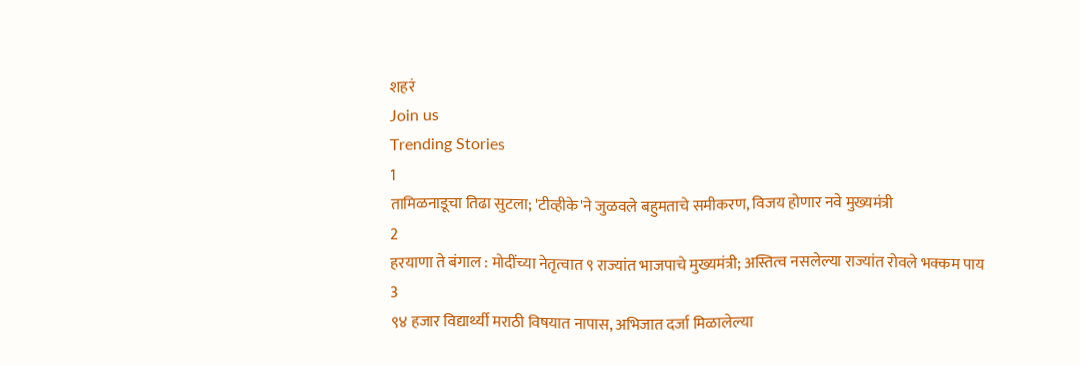शहरं
Join us
Trending Stories
1
तामिळनाडूचा तिढा सुटला; 'टीव्हीके'ने जुळवले बहुमताचे समीकरण, विजय होणार नवे मुख्यमंत्री
2
हरयाणा ते बंगाल : मोदींच्या नेतृत्वात ९ राज्यांत भाजपाचे मुख्यमंत्री; अस्तित्व नसलेल्या राज्यांत रोवले भक्कम पाय
3
९४ हजार विद्यार्थ्यी मराठी विषयात नापास, अभिजात दर्जा मिळालेल्या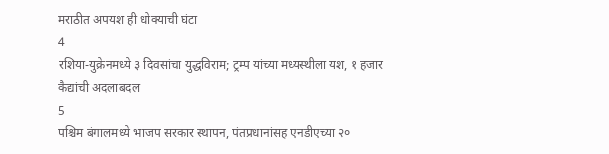मराठीत अपयश ही धोक्याची घंटा
4
रशिया-युक्रेनमध्ये ३ दिवसांचा युद्धविराम; ट्रम्प यांच्या मध्यस्थीला यश, १ हजार कैद्यांची अदलाबदल
5
पश्चिम बंगालमध्ये भाजप सरकार स्थापन, पंतप्रधानांसह एनडीएच्या २०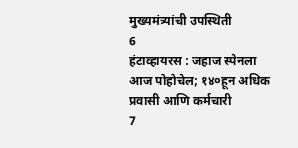मुख्यमंत्र्यांची उपस्थिती
6
हंटाव्हायरस : जहाज स्पेनला आज पोहोचेल; १४०हून अधिक प्रवासी आणि कर्मचारी
7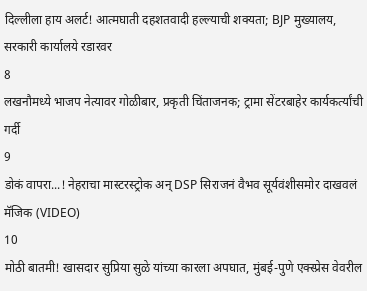दिल्लीला हाय अलर्ट! आत्मघाती दहशतवादी हल्ल्याची शक्यता; BJP मुख्यालय, सरकारी कार्यालये रडारवर
8
लखनौमध्ये भाजप नेत्यावर गोळीबार, प्रकृती चिंताजनक; ट्रामा सेंटरबाहेर कार्यकर्त्यांची गर्दी
9
डोकं वापरा...! नेहराचा मास्टरस्ट्रोक अन् DSP सिराजनं वैभव सूर्यवंशीसमोर दाखवलं मॅजिक (VIDEO)
10
मोठी बातमी! खासदार सुप्रिया सुळे यांच्या कारला अपघात, मुंबई-पुणे एक्स्प्रेस वेवरील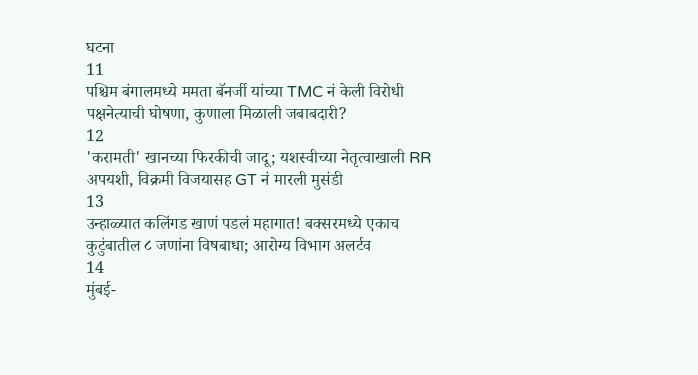घटना
11
पश्चिम बंगालमध्ये ममता बॅनर्जी यांच्या TMC नं केली विरोधी पक्षनेत्याची घोषणा, कुणाला मिळाली जबाबदारी?
12
'करामती' खानच्या फिरकीची जादू; यशस्वीच्या नेतृत्वाखाली RR अपयशी, विक्रमी विजयासह GT नं मारली मुसंडी
13
उन्हाळ्यात कलिंगड खाणं पडलं महागात! बक्सरमध्ये एकाच कुटुंबातील ८ जणांना विषबाधा; आरोग्य विभाग अलर्टव
14
मुंबई-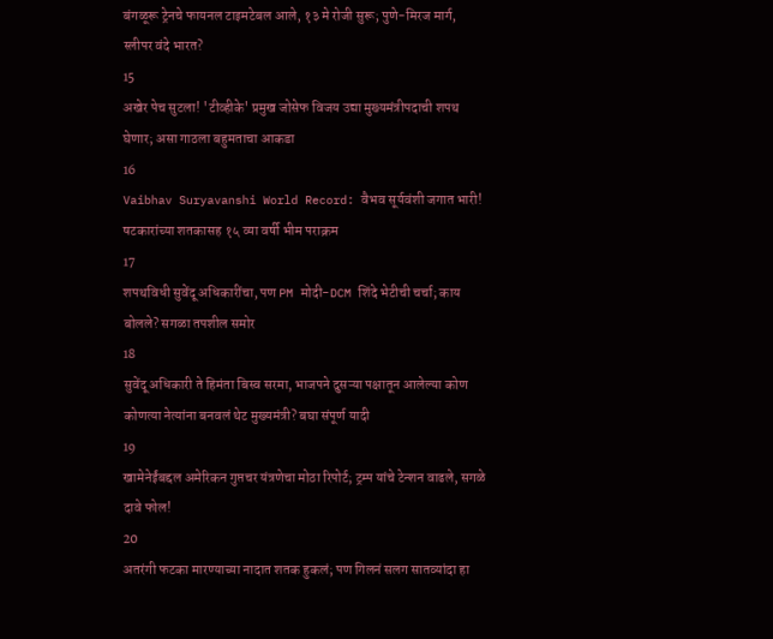बंगळूरू ट्रेनचे फायनल टाइमटेबल आले, १३ मे रोजी सुरू; पुणे-मिरज मार्ग, स्लीपर वंदे भारत?
15
अखेर पेच सुटला! 'टीव्हीके' प्रमुख जोसेफ विजय उद्या मुख्यमंत्रीपदाची शपथ घेणार; असा गाठला बहुमताचा आकडा
16
Vaibhav Suryavanshi World Record: वैभव सूर्यवंशी जगात भारी! षटकारांच्या शतकासह १५ व्या वर्षी भीम पराक्रम
17
शपथविधी सुवेंदू अधिकारींचा, पण PM मोदी-DCM शिंदे भेटीची चर्चा; काय बोलले? सगळा तपशील समोर
18
सुवेंदू अधिकारी ते हिमंता बिस्व सरमा, भाजपने दुसऱ्या पक्षातून आलेल्या कोण कोणत्या नेत्यांना बनवलं थेट मुख्यमंत्री? बघा संपूर्ण यादी
19
खामेनेईंबद्दल अमेरिकन गुप्तचर यंत्रणेचा मोठा रिपोर्ट; ट्रम्प यांचे टेन्शन वाढले, सगळे दावे फोल!
20
अतरंगी फटका मारण्याच्या नादात शतक हुकलं; पण गिलनं सलग सातव्यांदा हा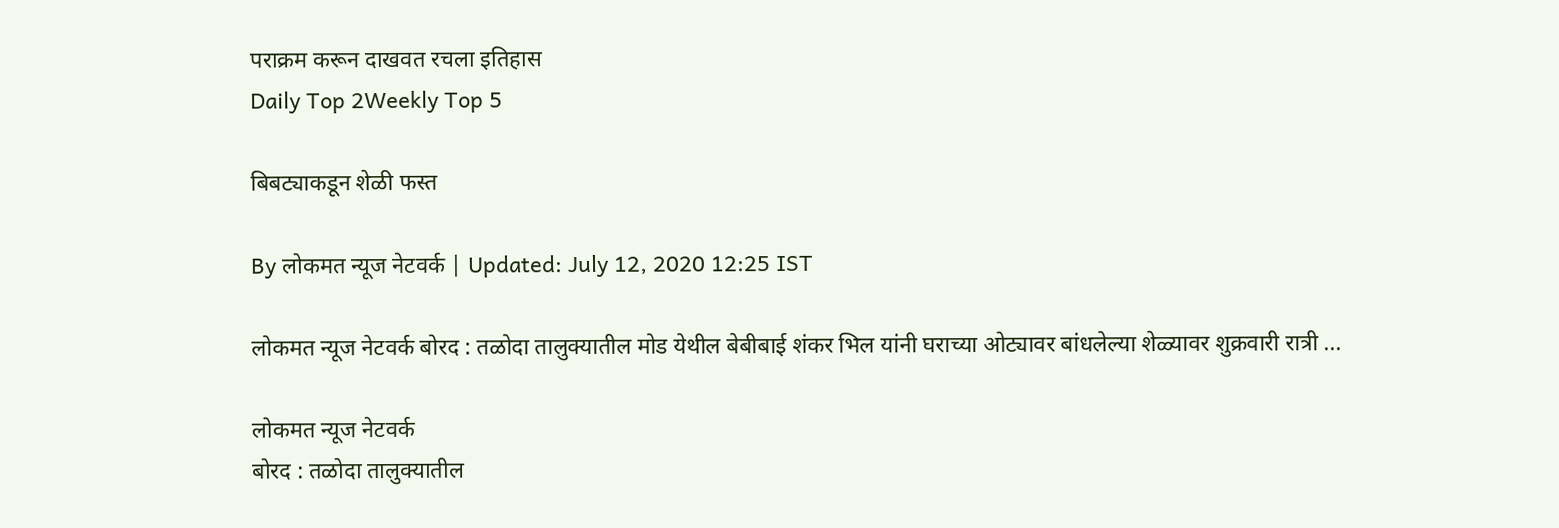पराक्रम करून दाखवत रचला इतिहास
Daily Top 2Weekly Top 5

बिबट्याकडून शेळी फस्त

By लोकमत न्यूज नेटवर्क | Updated: July 12, 2020 12:25 IST

लोकमत न्यूज नेटवर्क बोरद : तळोदा तालुक्यातील मोड येथील बेबीबाई शंकर भिल यांनी घराच्या ओट्यावर बांधलेल्या शेळ्यावर शुक्रवारी रात्री ...

लोकमत न्यूज नेटवर्क
बोरद : तळोदा तालुक्यातील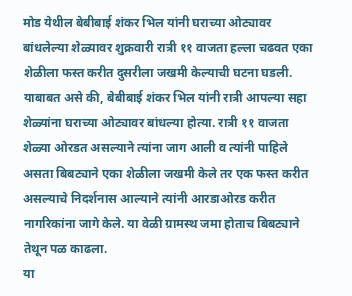मोड येथील बेबीबाई शंकर भिल यांनी घराच्या ओट्यावर बांधलेल्या शेळ्यावर शुक्रवारी रात्री ११ वाजता हल्ला चढवत एका शेळीला फस्त करीत दुसरीला जखमी केल्याची घटना घडली.
याबाबत असे की, बेबीबाई शंकर भिल यांनी रात्री आपल्या सहा शेळ्यांना घराच्या ओट्यावर बांधल्या होत्या. रात्री ११ वाजता शेळ्या ओरडत असल्याने त्यांना जाग आली व त्यांनी पाहिले असता बिबट्याने एका शेळीला जखमी केले तर एक फस्त करीत असल्याचे निदर्शनास आल्याने त्यांनी आरडाओरड करीत नागरिकांना जागे केले. या वेळी ग्रामस्थ जमा होताच बिबट्याने तेथून पळ काढला.
या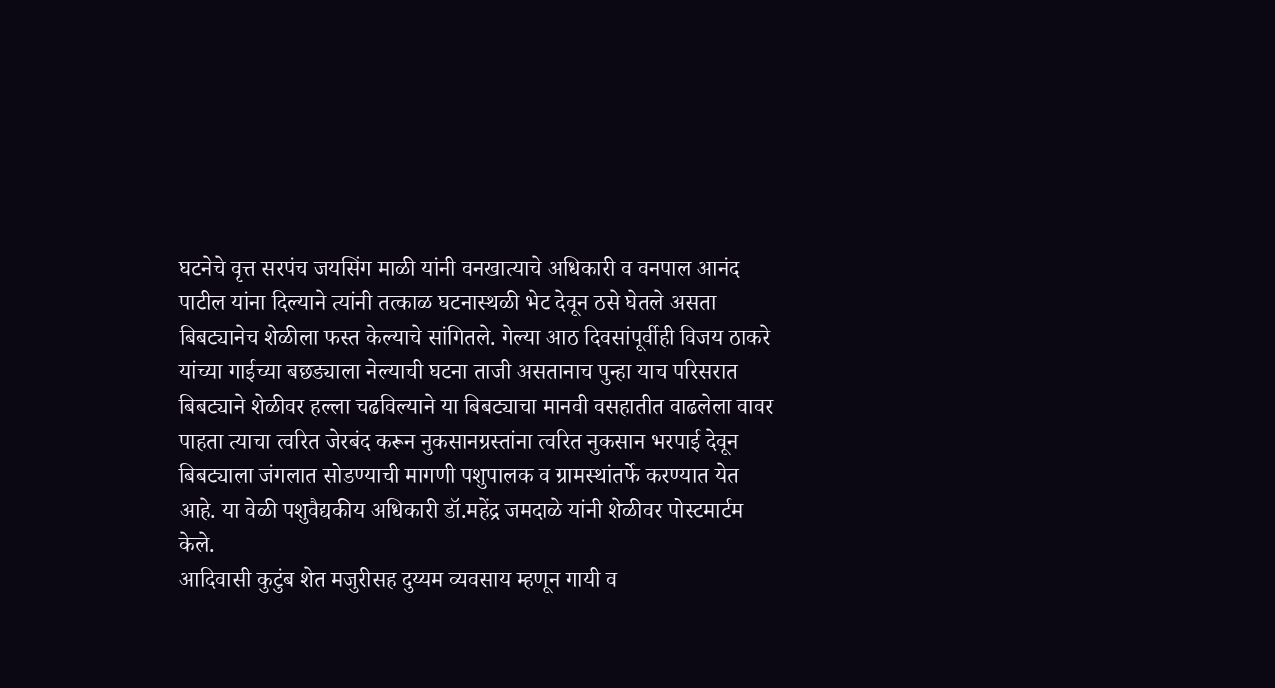घटनेचे वृत्त सरपंच जयसिंग माळी यांनी वनखात्याचे अधिकारी व वनपाल आनंद पाटील यांना दिल्याने त्यांनी तत्काळ घटनास्थळी भेट देवून ठसे घेतले असता बिबट्यानेच शेळीला फस्त केल्याचे सांगितले. गेल्या आठ दिवसांपूर्वीही विजय ठाकरे यांच्या गाईच्या बछड्याला नेल्याची घटना ताजी असतानाच पुन्हा याच परिसरात बिबट्याने शेळीवर हल्ला चढविल्याने या बिबट्याचा मानवी वसहातीत वाढलेला वावर पाहता त्याचा त्वरित जेरबंद करून नुकसानग्रस्तांना त्वरित नुकसान भरपाई देवून बिबट्याला जंगलात सोडण्याची मागणी पशुपालक व ग्रामस्थांतर्फे करण्यात येत आहे. या वेळी पशुवैद्यकीय अधिकारी डॉ.महेंद्र जमदाळे यांनी शेळीवर पोस्टमार्टम केले.
आदिवासी कुटुंब शेत मजुरीसह दुय्यम व्यवसाय म्हणून गायी व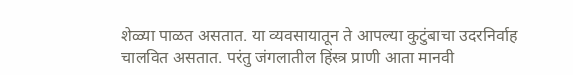शेळ्या पाळत असतात. या व्यवसायातून ते आपल्या कुटुंबाचा उदरनिर्वाह चालवित असतात. परंतु जंगलातील हिंस्त्र प्राणी आता मानवी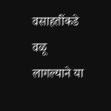वसाहतींकडे वळू लागल्याने या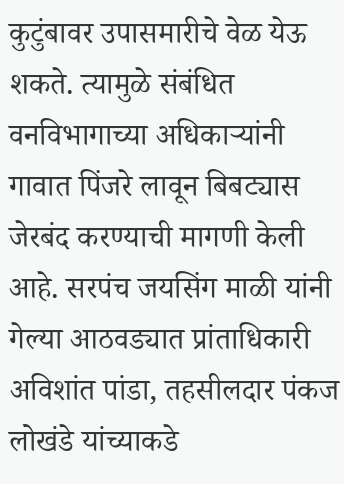कुटुंबावर उपासमारीचे वेळ येऊ शकते. त्यामुळे संबंधित वनविभागाच्या अधिकाऱ्यांनी गावात पिंजरे लावून बिबट्यास जेरबंद करण्याची मागणी केली आहे. सरपंच जयसिंग माळी यांनी गेल्या आठवड्यात प्रांताधिकारी अविशांत पांडा, तहसीलदार पंकज लोखंडे यांच्याकडे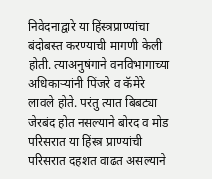निवेदनाद्वारे या हिंस्त्रप्राण्यांचा बंदोबस्त करण्याची मागणी केली होती. त्याअनुषंगाने वनविभागाच्या अधिकाऱ्यांनी पिंजरे व कॅमेरे लावले होते. परंतु त्यात बिबट्या जेरबंद होत नसल्याने बोरद व मोड परिसरात या हिंस्त्र प्राण्यांची परिसरात दहशत वाढत असल्याने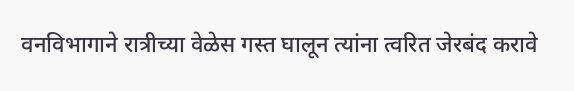वनविभागाने रात्रीच्या वेळेस गस्त घालून त्यांना त्वरित जेरबंद करावे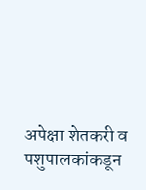अपेक्षा शेतकरी व पशुपालकांकडून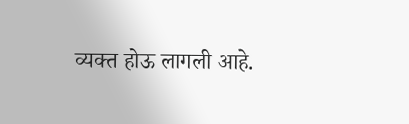व्यक्त होऊ लागली आहे.